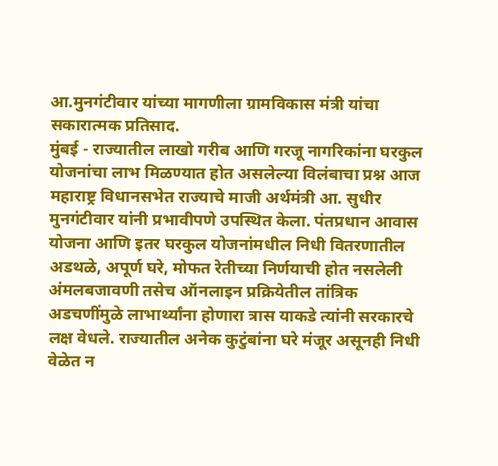आ.मुनगंटीवार यांच्या मागणीला ग्रामविकास मंत्री यांचा सकारात्मक प्रतिसाद.
मुंबई - राज्यातील लाखो गरीब आणि गरजू नागरिकांना घरकुल योजनांचा लाभ मिळण्यात होत असलेल्या विलंबाचा प्रश्न आज महाराष्ट्र विधानसभेत राज्याचे माजी अर्थमंत्री आ. सुधीर मुनगंटीवार यांनी प्रभावीपणे उपस्थित केला. पंतप्रधान आवास योजना आणि इतर घरकुल योजनांमधील निधी वितरणातील अडथळे, अपूर्ण घरे, मोफत रेतीच्या निर्णयाची होत नसलेली अंमलबजावणी तसेच ऑनलाइन प्रक्रियेतील तांत्रिक अडचणींमुळे लाभार्थ्यांना होणारा त्रास याकडे त्यांनी सरकारचे लक्ष वेधले. राज्यातील अनेक कुटुंबांना घरे मंजूर असूनही निधी वेळेत न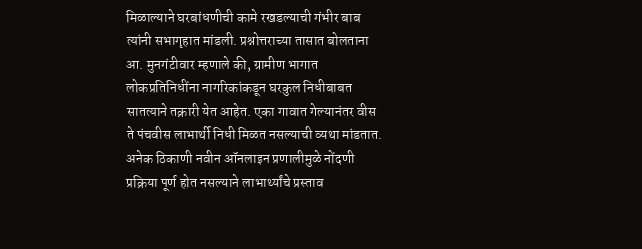मिळाल्याने घरबांधणीची कामे रखडल्याची गंभीर बाब त्यांनी सभागृहात मांडली. प्रश्नोत्तराच्या तासात बोलताना आ. मुनगंटीवार म्हणाले की, ग्रामीण भागात लोकप्रतिनिधींना नागरिकांकडून घरकुल निधीबाबत सातत्याने तक्रारी येत आहेत. एका गावात गेल्यानंतर वीस ते पंचवीस लाभार्थी निधी मिळत नसल्याची व्यथा मांडतात. अनेक ठिकाणी नवीन ऑनलाइन प्रणालीमुळे नोंदणी प्रक्रिया पूर्ण होत नसल्याने लाभार्थ्यांचे प्रस्ताव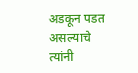अडकून पडत असल्याचे त्यांनी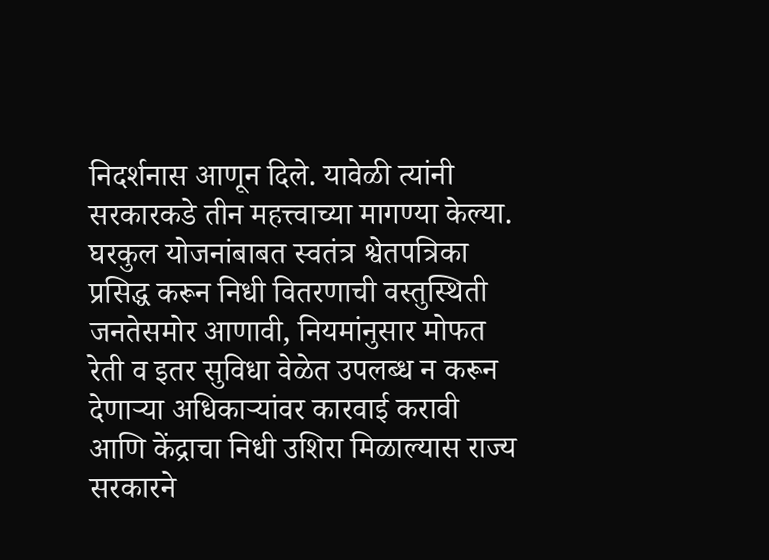निदर्शनास आणून दिले. यावेळी त्यांनी सरकारकडे तीन महत्त्वाच्या मागण्या केल्या. घरकुल योजनांबाबत स्वतंत्र श्वेतपत्रिका प्रसिद्ध करून निधी वितरणाची वस्तुस्थिती जनतेसमोर आणावी, नियमांनुसार मोफत रेती व इतर सुविधा वेळेत उपलब्ध न करून देणाऱ्या अधिकाऱ्यांवर कारवाई करावी आणि केंद्राचा निधी उशिरा मिळाल्यास राज्य सरकारने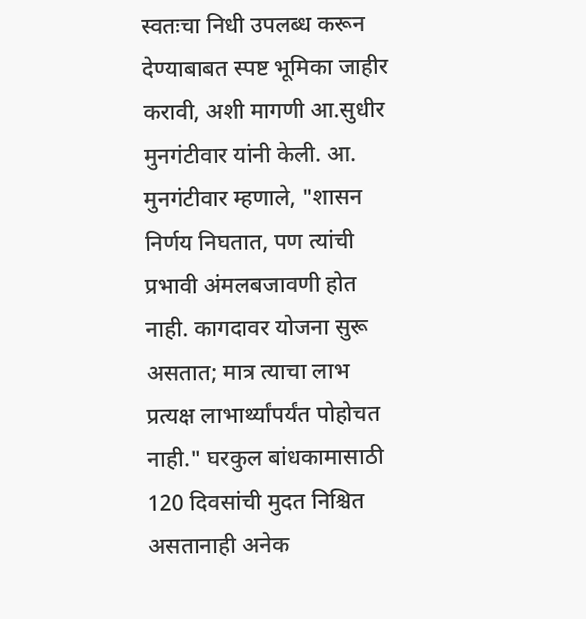स्वतःचा निधी उपलब्ध करून देण्याबाबत स्पष्ट भूमिका जाहीर करावी, अशी मागणी आ.सुधीर मुनगंटीवार यांनी केली. आ. मुनगंटीवार म्हणाले, "शासन निर्णय निघतात, पण त्यांची प्रभावी अंमलबजावणी होत नाही. कागदावर योजना सुरू असतात; मात्र त्याचा लाभ प्रत्यक्ष लाभार्थ्यांपर्यंत पोहोचत नाही." घरकुल बांधकामासाठी 120 दिवसांची मुदत निश्चित असतानाही अनेक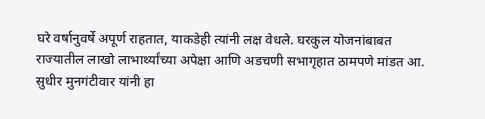घरे वर्षानुवर्षे अपूर्ण राहतात, याकडेही त्यांनी लक्ष वेधले. घरकुल योजनांबाबत राज्यातील लाखो लाभार्थ्यांच्या अपेक्षा आणि अडचणी सभागृहात ठामपणे मांडत आ. सुधीर मुनगंटीवार यांनी हा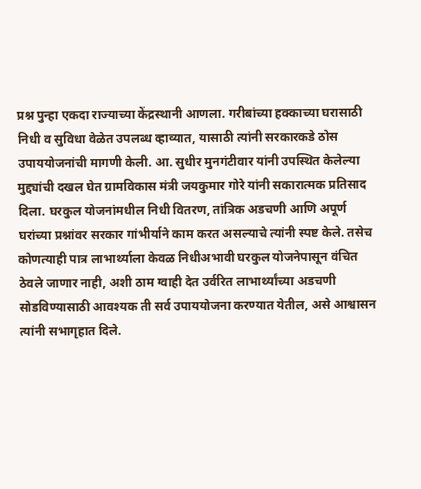प्रश्न पुन्हा एकदा राज्याच्या केंद्रस्थानी आणला. गरीबांच्या हक्काच्या घरासाठी निधी व सुविधा वेळेत उपलब्ध व्हाव्यात, यासाठी त्यांनी सरकारकडे ठोस उपाययोजनांची मागणी केली. आ. सुधीर मुनगंटीवार यांनी उपस्थित केलेल्या मुद्द्यांची दखल घेत ग्रामविकास मंत्री जयकुमार गोरे यांनी सकारात्मक प्रतिसाद दिला. घरकुल योजनांमधील निधी वितरण, तांत्रिक अडचणी आणि अपूर्ण घरांच्या प्रश्नांवर सरकार गांभीर्याने काम करत असल्याचे त्यांनी स्पष्ट केले. तसेच कोणत्याही पात्र लाभार्थ्याला केवळ निधीअभावी घरकुल योजनेपासून वंचित ठेवले जाणार नाही, अशी ठाम ग्वाही देत उर्वरित लाभार्थ्यांच्या अडचणी सोडविण्यासाठी आवश्यक ती सर्व उपाययोजना करण्यात येतील, असे आश्वासन त्यांनी सभागृहात दिले.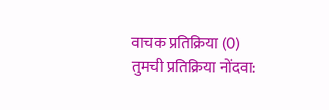वाचक प्रतिक्रिया (0)
तुमची प्रतिक्रिया नोंदवा: